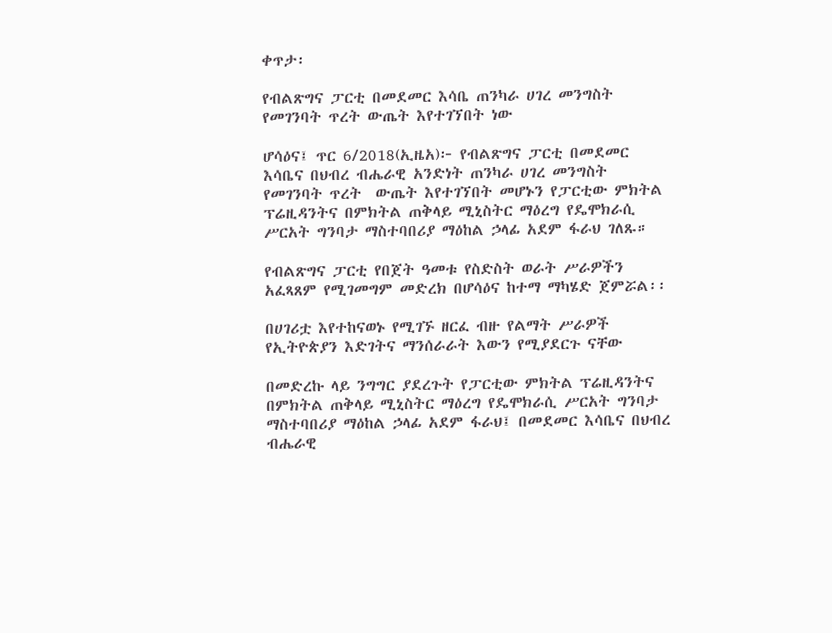ቀጥታ፡

የብልጽግና ፓርቲ በመደመር እሳቤ ጠንካራ ሀገረ መንግስት የመገንባት ጥረት ውጤት እየተገኘበት ነው

ሆሳዕና፤ ጥር 6/2018(ኢዜአ)፦ የብልጽግና ፓርቲ በመደመር እሳቤና በህብረ ብሔራዊ አንድነት ጠንካራ ሀገረ መንግስት የመገንባት ጥረት  ውጤት እየተገኘበት መሆኑን የፓርቲው ምክትል ፕሬዚዳንትና በምክትል ጠቅላይ ሚኒስትር ማዕረግ የዴሞክራሲ ሥርአት ግንባታ ማስተባበሪያ ማዕከል ኃላፊ አደም ፋራህ ገለጹ።

የብልጽግና ፓርቲ የበጀት ዓመቱ የስድስት ወራት ሥራዎችን አፈጻጸም የሚገመግም መድረክ በሆሳዕና ከተማ ማካሄድ ጀምሯል፡፡

በሀገሪቷ እየተከናወኑ የሚገኙ ዘርፈ ብዙ የልማት ሥራዎች የኢትዮጵያን እድገትና ማንሰራራት እውን የሚያደርጉ ናቸው

በመድረኩ ላይ ንግግር ያደረጉት የፓርቲው ምክትል ፕሬዚዳንትና በምክትል ጠቅላይ ሚኒስትር ማዕረግ የዴሞክራሲ ሥርአት ግንባታ ማስተባበሪያ ማዕከል ኃላፊ አደም ፋራህ፤ በመደመር እሳቤና በህብረ ብሔራዊ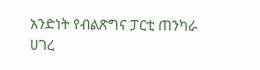አንድነት የብልጽግና ፓርቲ ጠንካራ ሀገረ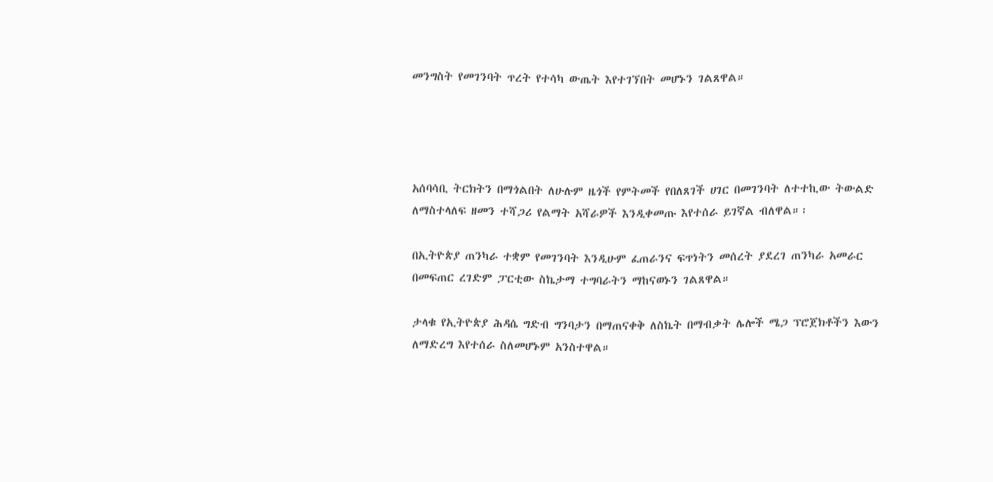መንግስት የመገንባት ጥረት የተሳካ ውጤት እየተገኘበት መሆኑን ገልጸዋል።




አሰባሳቢ ትርክትን በማጎልበት ለሁሉም ዜጎች የምትመች የበለጸገች ሀገር በመገንባት ለተተኪው ትውልድ ለማስተላለፍ ዘመን ተሻጋሪ የልማት አሻራዎች እንዲቀመጡ እየተሰራ ይገኛል ብለዋል።፡

በኢትዮጵያ ጠንካራ ተቋም የመገንባት እንዲሁም ፈጠራንና ፍጥነትን መሰረት ያደረገ ጠንካራ አመራር በመፍጠር ረገድም ፓርቲው ስኬታማ ተግባራትን ማከናወኑን ገልጸዋል።

ታላቁ የኢትዮጵያ ሕዳሴ ግድብ ግንባታን በማጠናቀቅ ለስኬት በማብቃት ሌሎች ሜጋ ፕሮጀክቶችን እውን ለማድረግ እየተሰራ ስለመሆኑም አንስተዋል።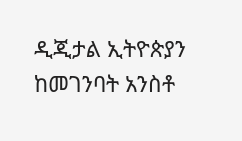ዲጂታል ኢትዮጵያን ከመገንባት አንስቶ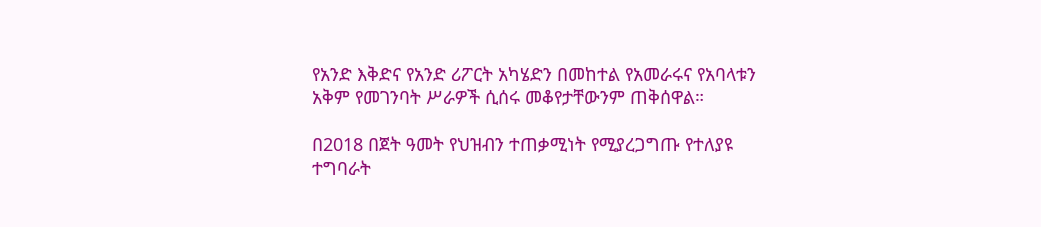የአንድ እቅድና የአንድ ሪፖርት አካሄድን በመከተል የአመራሩና የአባላቱን አቅም የመገንባት ሥራዎች ሲሰሩ መቆየታቸውንም ጠቅሰዋል።

በ2018 በጀት ዓመት የህዝብን ተጠቃሚነት የሚያረጋግጡ የተለያዩ ተግባራት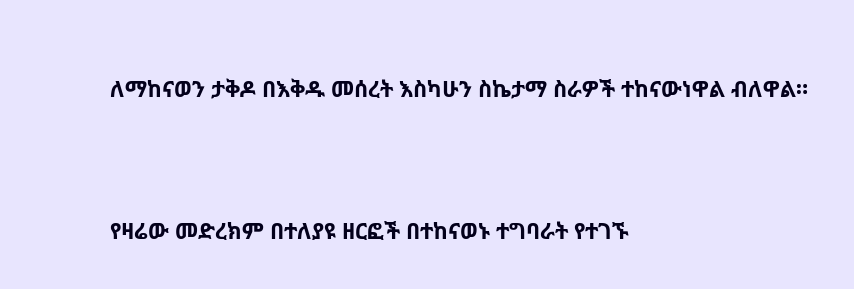ለማከናወን ታቅዶ በእቅዱ መሰረት እስካሁን ስኬታማ ስራዎች ተከናውነዋል ብለዋል።




የዛሬው መድረክም በተለያዩ ዘርፎች በተከናወኑ ተግባራት የተገኙ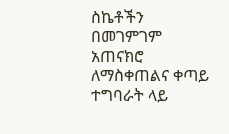ስኬቶችን በመገምገም አጠናክሮ ለማስቀጠልና ቀጣይ ተግባራት ላይ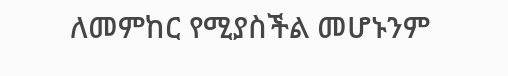ለመምከር የሚያስችል መሆኑንም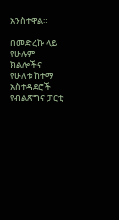አንስተዋል።

በመድረኩ ላይ የሁሉም ክልሎችና የሁለቱ ከተማ አስተዳደሮች የብልጽግና ፓርቲ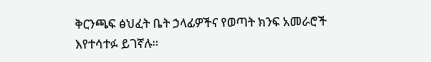ቅርንጫፍ ፅህፈት ቤት ኃላፊዎችና የወጣት ክንፍ አመራሮች እየተሳተፉ ይገኛሉ፡፡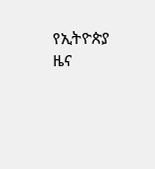የኢትዮጵያ ዜና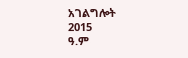አገልግሎት
2015
ዓ.ም